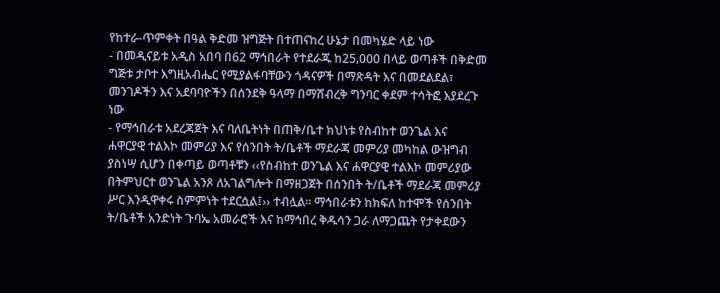የከተራ-ጥምቀት በዓል ቅድመ ዝግጅት በተጠናከረ ሁኔታ በመካሄድ ላይ ነው
- በመዲናይቱ አዲስ አበባ በ62 ማኅበራት የተደራጁ ከ25‚000 በላይ ወጣቶች በቅድመ ግጅቱ ታቦተ እግዚአብሔር የሚያልፋባቸውን ጎዳናዎች በማጽዳት እና በመደልደል፣ መንገዶችን እና አደባባዮችን በሰንደቅ ዓላማ በማሸብረቅ ግንባር ቀደም ተሳትፎ እያደረጉ ነው
- የማኅበራቱ አደረጃጀት እና ባለቤትነት በጠቅ/ቤተ ክህነቱ የስብከተ ወንጌል እና ሐዋርያዊ ተልእኮ መምሪያ እና የሰንበት ት/ቤቶች ማደራጃ መምሪያ መካከል ውዝግብ ያስነሣ ሲሆን በቀጣይ ወጣቶቹን ‹‹የስብከተ ወንጌል እና ሐዋርያዊ ተልእኮ መምሪያው በትምህርተ ወንጌል አንጾ ለአገልግሎት በማዘጋጀት በሰንበት ት/ቤቶች ማደራጃ መምሪያ ሥር እንዲዋቀሩ ስምምነት ተደርሷል፤›› ተብሏል፡፡ ማኅበራቱን ከክፍለ ከተሞች የሰንበት ት/ቤቶች አንድነት ጉባኤ አመራሮች እና ከማኅበረ ቅዱሳን ጋራ ለማጋጨት የታቀደውን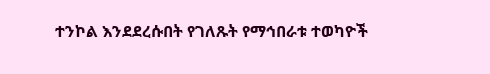ተንኮል እንደደረሱበት የገለጹት የማኅበራቱ ተወካዮች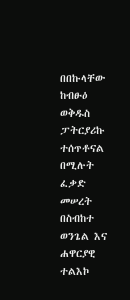በበኩላቸው ከብፁዕ ወቅዱስ ፓትርያሪኩ ተሰጥቶናል በሚሉት ፈቃድ መሠረት በስብከተ ወንጌል እና ሐዋርያዊ ተልእኮ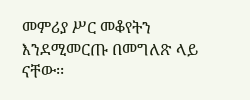መምሪያ ሥር መቆየትን እንደሚመርጡ በመግለጽ ላይ ናቸው፡፡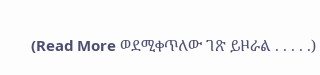(Read More ወደሚቀጥለው ገጽ ይዞራል . . . . .)